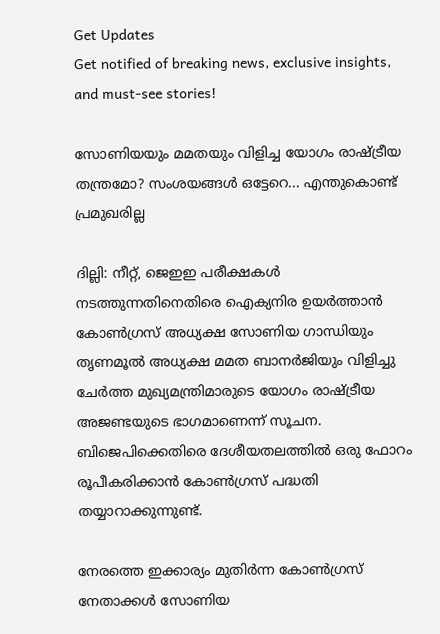Get Updates
Get notified of breaking news, exclusive insights, and must-see stories!

സോണിയയും മമതയും വിളിച്ച യോഗം രാഷ്ട്രീയ തന്ത്രമോ? സംശയങ്ങള്‍ ഒട്ടേറെ... എന്തുകൊണ്ട് പ്രമുഖരില്ല

ദില്ലി: നീറ്റ്, ജെഇഇ പരീക്ഷകള്‍ നടത്തുന്നതിനെതിരെ ഐക്യനിര ഉയര്‍ത്താന്‍ കോണ്‍ഗ്രസ് അധ്യക്ഷ സോണിയ ഗാന്ധിയും തൃണമൂല്‍ അധ്യക്ഷ മമത ബാനര്‍ജിയും വിളിച്ചു ചേര്‍ത്ത മുഖ്യമന്ത്രിമാരുടെ യോഗം രാഷ്ട്രീയ അജണ്ടയുടെ ഭാഗമാണെന്ന് സൂചന. ബിജെപിക്കെതിരെ ദേശീയതലത്തില്‍ ഒരു ഫോറം രൂപീകരിക്കാന്‍ കോണ്‍ഗ്രസ് പദ്ധതി തയ്യാറാക്കുന്നുണ്ട്.

നേരത്തെ ഇക്കാര്യം മുതിര്‍ന്ന കോണ്‍ഗ്രസ് നേതാക്കള്‍ സോണിയ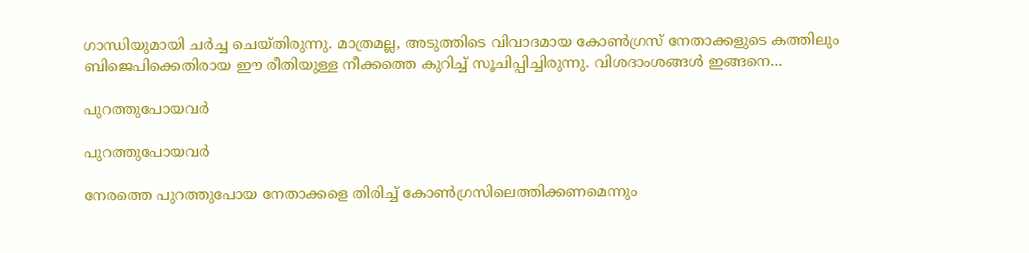ഗാന്ധിയുമായി ചര്‍ച്ച ചെയ്തിരുന്നു. മാത്രമല്ല, അടുത്തിടെ വിവാദമായ കോണ്‍ഗ്രസ് നേതാക്കളുടെ കത്തിലും ബിജെപിക്കെതിരായ ഈ രീതിയുള്ള നീക്കത്തെ കുറിച്ച് സൂചിപ്പിച്ചിരുന്നു. വിശദാംശങ്ങള്‍ ഇങ്ങനെ...

പുറത്തുപോയവര്‍

പുറത്തുപോയവര്‍

നേരത്തെ പുറത്തുപോയ നേതാക്കളെ തിരിച്ച് കോണ്‍ഗ്രസിലെത്തിക്കണമെന്നും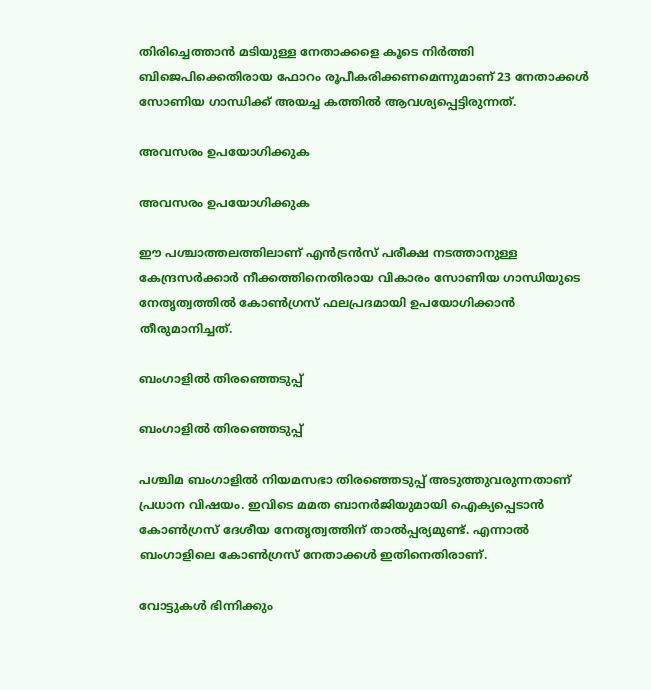തിരിച്ചെത്താന്‍ മടിയുള്ള നേതാക്കളെ കൂടെ നിര്‍ത്തി ബിജെപിക്കെതിരായ ഫോറം രൂപീകരിക്കണമെന്നുമാണ് 23 നേതാക്കള്‍ സോണിയ ഗാന്ധിക്ക് അയച്ച കത്തില്‍ ആവശ്യപ്പെട്ടിരുന്നത്.

അവസരം ഉപയോഗിക്കുക

അവസരം ഉപയോഗിക്കുക

ഈ പശ്ചാത്തലത്തിലാണ് എന്‍ട്രന്‍സ് പരീക്ഷ നടത്താനുള്ള കേന്ദ്രസര്‍ക്കാര്‍ നീക്കത്തിനെതിരായ വികാരം സോണിയ ഗാന്ധിയുടെ നേതൃത്വത്തില്‍ കോണ്‍ഗ്രസ് ഫലപ്രദമായി ഉപയോഗിക്കാന്‍ തീരുമാനിച്ചത്.

ബംഗാളില്‍ തിരഞ്ഞെടുപ്പ്

ബംഗാളില്‍ തിരഞ്ഞെടുപ്പ്

പശ്ചിമ ബംഗാളില്‍ നിയമസഭാ തിരഞ്ഞെടുപ്പ് അടുത്തുവരുന്നതാണ് പ്രധാന വിഷയം. ഇവിടെ മമത ബാനര്‍ജിയുമായി ഐക്യപ്പെടാന്‍ കോണ്‍ഗ്രസ് ദേശീയ നേതൃത്വത്തിന് താല്‍പ്പര്യമുണ്ട്. എന്നാല്‍ ബംഗാളിലെ കോണ്‍ഗ്രസ് നേതാക്കള്‍ ഇതിനെതിരാണ്.

വോട്ടുകള്‍ ഭിന്നിക്കും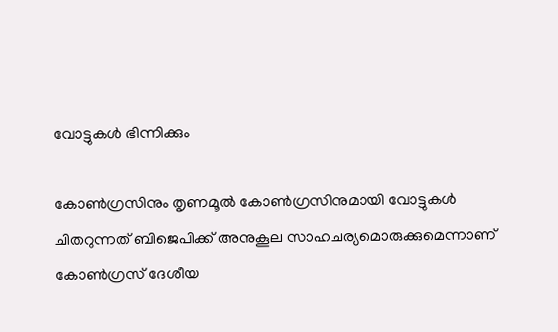വോട്ടുകള്‍ ഭിന്നിക്കും

കോണ്‍ഗ്രസിനും തൃണമൂല്‍ കോണ്‍ഗ്രസിനുമായി വോട്ടുകള്‍ ചിതറുന്നത് ബിജെപിക്ക് അനുകൂല സാഹചര്യമൊരുക്കുമെന്നാണ് കോണ്‍ഗ്രസ് ദേശീയ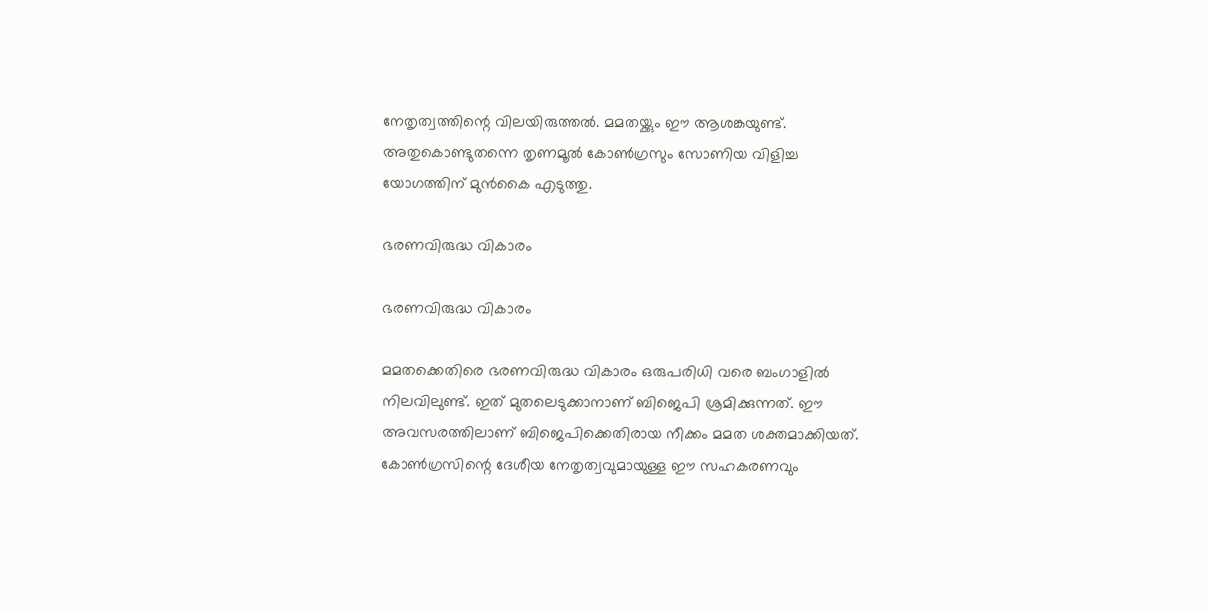നേതൃത്വത്തിന്റെ വിലയിരുത്തല്‍. മമതയ്ക്കും ഈ ആശങ്കയുണ്ട്. അതുകൊണ്ടുതന്നെ തൃണമൂല്‍ കോണ്‍ഗ്രസും സോണിയ വിളിച്ച യോഗത്തിന് മുന്‍കൈ എടുത്തു.

ഭരണവിരുദ്ധ വികാരം

ഭരണവിരുദ്ധ വികാരം

മമതക്കെതിരെ ഭരണവിരുദ്ധ വികാരം ഒരുപരിധി വരെ ബംഗാളില്‍ നിലവിലുണ്ട്. ഇത് മുതലെടുക്കാനാണ് ബിജെപി ശ്രമിക്കുന്നത്. ഈ അവസരത്തിലാണ് ബിജെപിക്കെതിരായ നീക്കം മമത ശക്തമാക്കിയത്. കോണ്‍ഗ്രസിന്റെ ദേശീയ നേതൃത്വവുമായുള്ള ഈ സഹകരണവും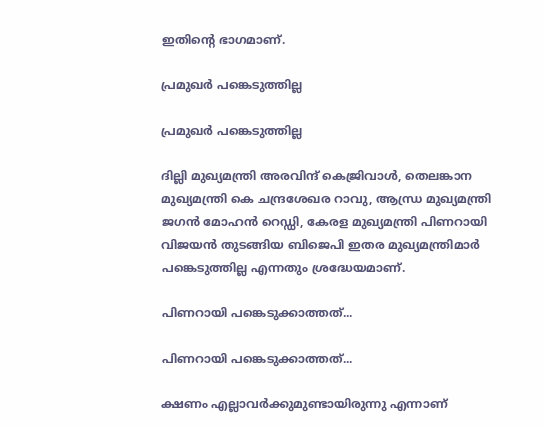ഇതിന്റെ ഭാഗമാണ്.

പ്രമുഖര്‍ പങ്കെടുത്തില്ല

പ്രമുഖര്‍ പങ്കെടുത്തില്ല

ദില്ലി മുഖ്യമന്ത്രി അരവിന്ദ് കെജ്രിവാള്‍, തെലങ്കാന മുഖ്യമന്ത്രി കെ ചന്ദ്രശേഖര റാവു, ആന്ധ്ര മുഖ്യമന്ത്രി ജഗന്‍ മോഹന്‍ റെഡ്ഡി, കേരള മുഖ്യമന്ത്രി പിണറായി വിജയന്‍ തുടങ്ങിയ ബിജെപി ഇതര മുഖ്യമന്ത്രിമാര്‍ പങ്കെടുത്തില്ല എന്നതും ശ്രദ്ധേയമാണ്.

പിണറായി പങ്കെടുക്കാത്തത്...

പിണറായി പങ്കെടുക്കാത്തത്...

ക്ഷണം എല്ലാവര്‍ക്കുമുണ്ടായിരുന്നു എന്നാണ്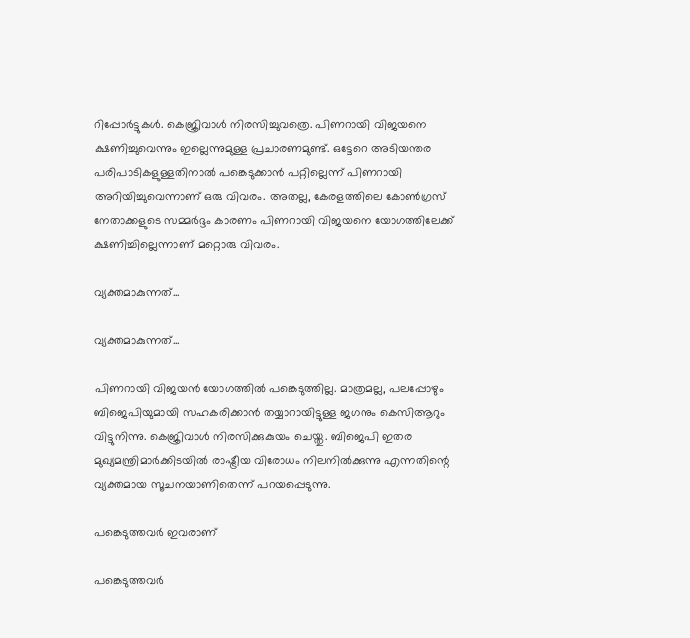റിപ്പോര്‍ട്ടുകള്‍. കെജ്രിവാള്‍ നിരസിച്ചുവത്രെ. പിണറായി വിജയനെ ക്ഷണിച്ചുവെന്നും ഇല്ലെന്നുമുള്ള പ്രചാരണമുണ്ട്. ഒട്ടേറെ അടിയന്തര പരിപാടികളുള്ളതിനാല്‍ പങ്കെടുക്കാന്‍ പറ്റില്ലെന്ന് പിണറായി അറിയിച്ചുവെന്നാണ് ഒരു വിവരം. അതല്ല, കേരളത്തിലെ കോണ്‍ഗ്രസ് നേതാക്കളുടെ സമ്മര്‍ദ്ദം കാരണം പിണറായി വിജയനെ യോഗത്തിലേക്ക് ക്ഷണിച്ചില്ലെന്നാണ് മറ്റൊരു വിവരം.

വ്യക്തമാകുന്നത്...

വ്യക്തമാകുന്നത്...

പിണറായി വിജയന്‍ യോഗത്തില്‍ പങ്കെടുത്തില്ല. മാത്രമല്ല, പലപ്പോഴും ബിജെപിയുമായി സഹകരിക്കാന്‍ തയ്യാറായിട്ടുള്ള ജഗനും കെസിആറും വിട്ടുനിന്നു. കെജ്രിവാള്‍ നിരസിക്കുകുയം ചെയ്തു. ബിജെപി ഇതര മുഖ്യമന്ത്രിമാര്‍ക്കിടയില്‍ രാഷ്ട്രീയ വിരോധം നിലനില്‍ക്കുന്നു എന്നതിന്റെ വ്യക്തമായ സൂചനയാണിതെന്ന് പറയപ്പെടുന്നു.

പങ്കെടുത്തവര്‍ ഇവരാണ്

പങ്കെടുത്തവര്‍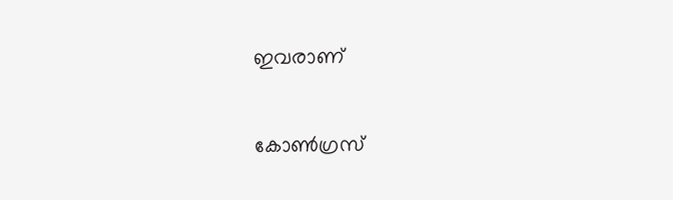ഇവരാണ്

കോണ്‍ഗ്രസ്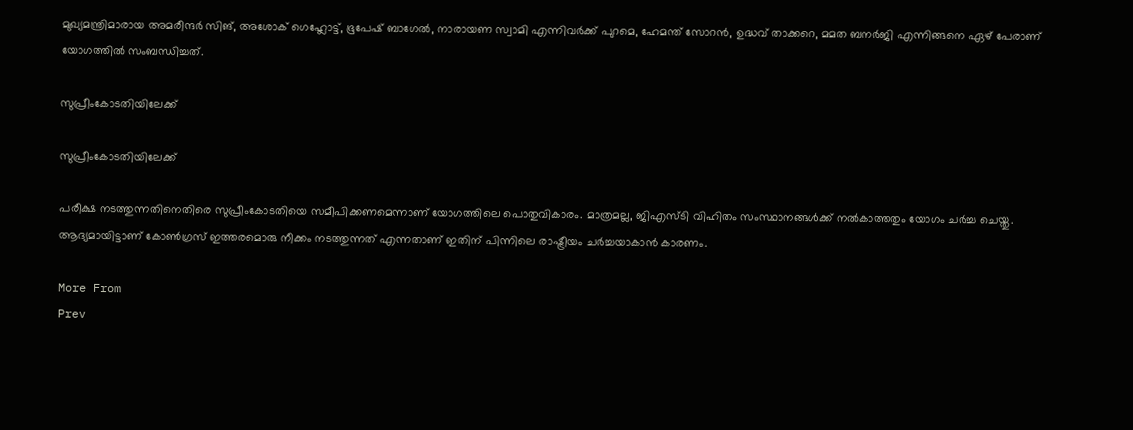മുഖ്യമന്ത്രിമാരായ അമരീന്ദര്‍ സിങ്, അശോക് ഗെഹ്ലോട്ട്, ഭൂപേഷ് ബാഗേല്‍, നാരായണ സ്വാമി എന്നിവര്‍ക്ക് പുറമെ, ഹേമന്ത് സോറന്‍, ഉദ്ധവ് താക്കറെ, മമത ബനര്‍ജി എന്നിങ്ങനെ ഏഴ് പേരാണ് യോഗത്തില്‍ സംബന്ധിച്ചത്.

സുപ്രീംകോടതിയിലേക്ക്

സുപ്രീംകോടതിയിലേക്ക്

പരീക്ഷ നടത്തുന്നതിനെതിരെ സുപ്രീംകോടതിയെ സമീപിക്കണമെന്നാണ് യോഗത്തിലെ പൊതുവികാരം. മാത്രമല്ല, ജിഎസ്ടി വിഹിതം സംസ്ഥാനങ്ങള്‍ക്ക് നല്‍കാത്തതും യോഗം ചര്‍ച്ച ചെയ്തു. ആദ്യമായിട്ടാണ് കോണ്‍ഗ്രസ് ഇത്തരമൊരു നീക്കം നടത്തുന്നത് എന്നതാണ് ഇതിന് പിന്നിലെ രാഷ്ട്രീയം ചര്‍ച്ചയാകാന്‍ കാരണം.

More From
Prev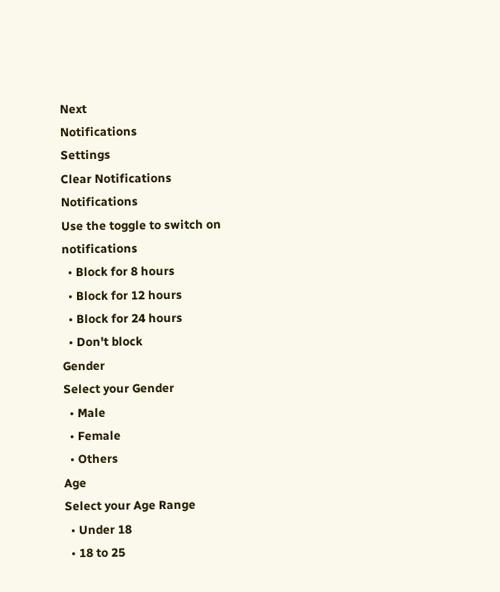Next
Notifications
Settings
Clear Notifications
Notifications
Use the toggle to switch on notifications
  • Block for 8 hours
  • Block for 12 hours
  • Block for 24 hours
  • Don't block
Gender
Select your Gender
  • Male
  • Female
  • Others
Age
Select your Age Range
  • Under 18
  • 18 to 25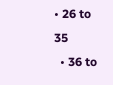• 26 to 35
  • 36 to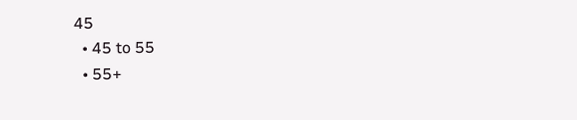45
  • 45 to 55
  • 55+